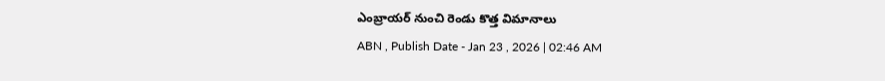ఎంబ్రాయర్ నుంచి రెండు కొత్త విమానాలు
ABN , Publish Date - Jan 23 , 2026 | 02:46 AM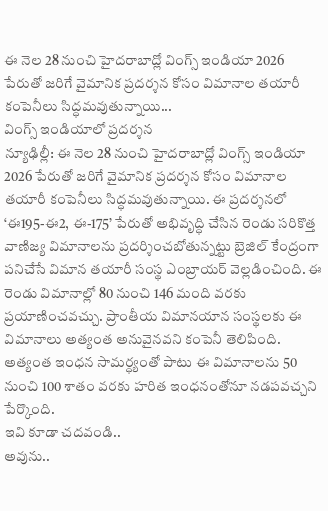ఈ నెల 28 నుంచి హైదరాబాద్లో వింగ్స్ ఇండియా 2026 పేరుతో జరిగే వైమానిక ప్రదర్శన కోసం విమానాల తయారీ కంపెనీలు సిద్ధమవుతున్నాయి...
వింగ్స్ ఇండియాలో ప్రదర్శన
న్యూఢిల్లీ: ఈ నెల 28 నుంచి హైదరాబాద్లో వింగ్స్ ఇండియా 2026 పేరుతో జరిగే వైమానిక ప్రదర్శన కోసం విమానాల తయారీ కంపెనీలు సిద్ధమవుతున్నాయి. ఈ ప్రదర్శనలో ‘ఈ195-ఈ2, ఈ-175’ పేరుతో అభివృద్ధి చేసిన రెండు సరికొత్త వాణిజ్య విమానాలను ప్రదర్శించబోతున్నట్టు బ్రెజిల్ కేంద్రంగా పనిచేసే విమాన తయారీ సంస్థ ఎంబ్రాయర్ వెల్లడించింది. ఈ రెండు విమానాల్లో 80 నుంచి 146 మంది వరకు ప్రయాణించవచ్చు. ప్రాంతీయ విమానయాన సంస్థలకు ఈ విమానాలు అత్యంత అనువైనవని కంపెనీ తెలిపింది. అత్యంత ఇంధన సామర్ధ్యంతో పాటు ఈ విమానాలను 50 నుంచి 100 శాతం వరకు హరిత ఇంధనంతోనూ నడపవచ్చని పేర్కొంది.
ఇవి కూడా చదవండి..
అవును..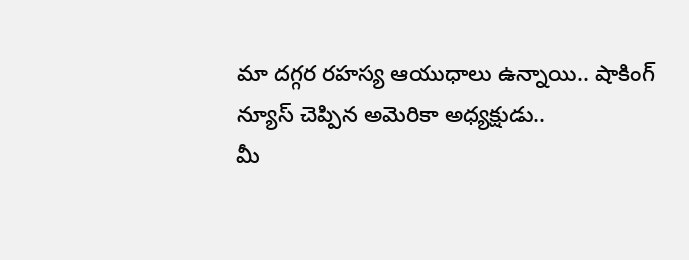మా దగ్గర రహస్య ఆయుధాలు ఉన్నాయి.. షాకింగ్ న్యూస్ చెప్పిన అమెరికా అధ్యక్షుడు..
మీ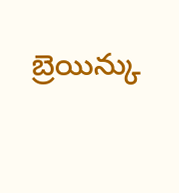బ్రెయిన్కు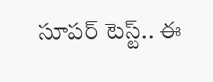సూపర్ టెస్ట్.. ఈ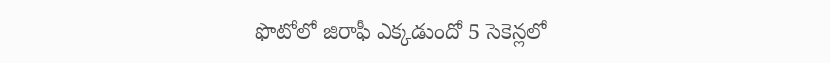ఫొటోలో జిరాఫీ ఎక్కడుందో 5 సెకెన్లలో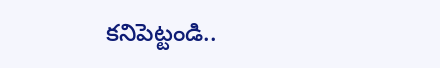కనిపెట్టండి..